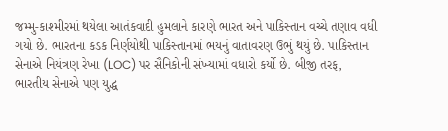જમ્મુ-કાશ્મીરમાં થયેલા આતંકવાદી હુમલાને કારણે ભારત અને પાકિસ્તાન વચ્ચે તણાવ વધી ગયો છે. ભારતના કડક નિર્ણયોથી પાકિસ્તાનમાં ભયનું વાતાવરણ ઉભું થયું છે. પાકિસ્તાન સેનાએ નિયંત્રણ રેખા (LOC) પર સૈનિકોની સંખ્યામાં વધારો કર્યો છે. બીજી તરફ, ભારતીય સેનાએ પણ યુદ્ધ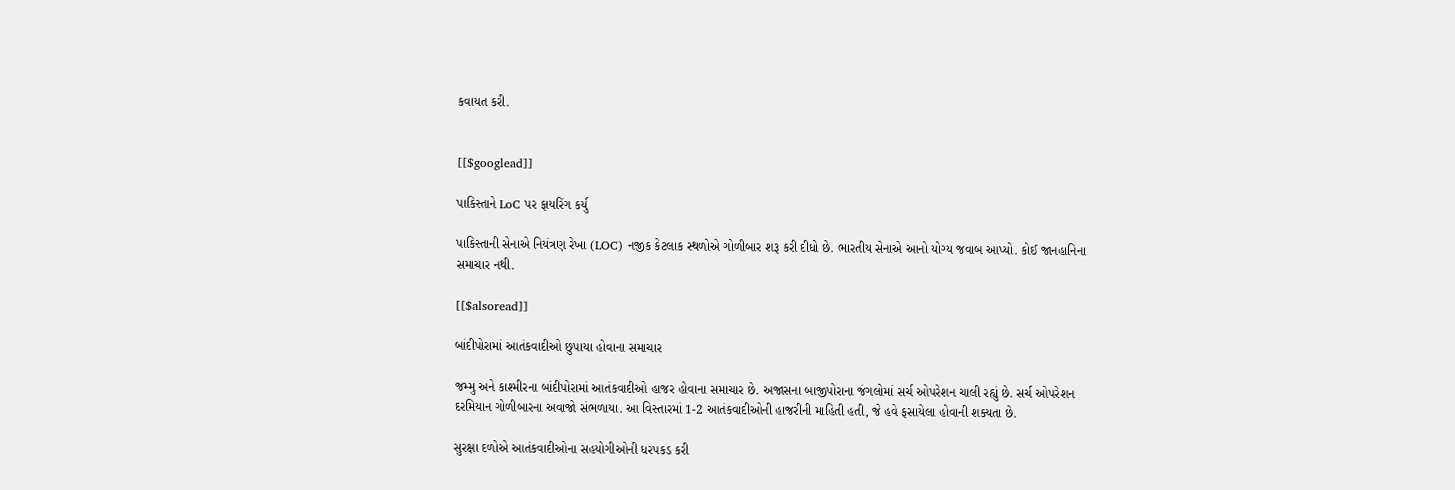કવાયત કરી.


[[$googlead]]

પાકિસ્તાને LoC પર ફાયરિંગ કર્યુ

પાકિસ્તાની સેનાએ નિયંત્રણ રેખા (LOC) નજીક કેટલાક સ્થળોએ ગોળીબાર શરૂ કરી દીધો છે. ભારતીય સેનાએ આનો યોગ્ય જવાબ આપ્યો. કોઈ જાનહાનિના સમાચાર નથી.

[[$alsoread]]

બાંદીપોરામાં આતંકવાદીઓ છુપાયા હોવાના સમાચાર

જમ્મુ અને કાશ્મીરના બાંદીપોરામાં આતંકવાદીઓ હાજર હોવાના સમાચાર છે. અજાસના બાજીપોરાના જંગલોમાં સર્ચ ઓપરેશન ચાલી રહ્યું છે. સર્ચ ઓપરેશન દરમિયાન ગોળીબારના અવાજો સંભળાયા. આ વિસ્તારમાં 1-2 આતંકવાદીઓની હાજરીની માહિતી હતી, જે હવે ફસાયેલા હોવાની શક્યતા છે.

સુરક્ષા દળોએ આતંકવાદીઓના સહયોગીઓની ધરપકડ કરી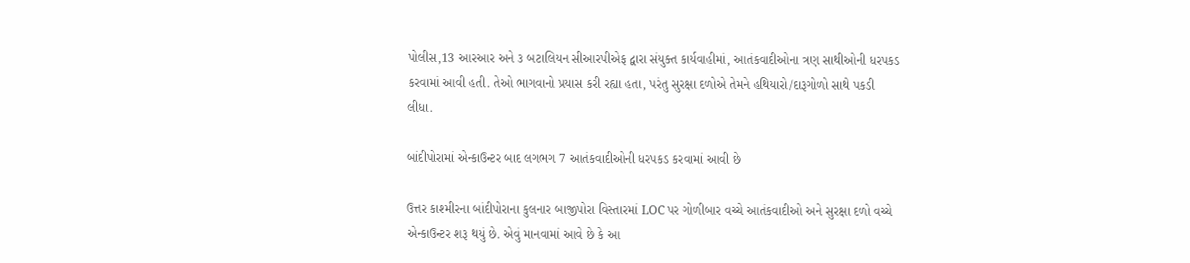પોલીસ,13 આરઆર અને ૩ બટાલિયન સીઆરપીએફ દ્વારા સંયુક્ત કાર્યવાહીમાં, આતંકવાદીઓના ત્રણ સાથીઓની ધરપકડ કરવામાં આવી હતી. તેઓ ભાગવાનો પ્રયાસ કરી રહ્યા હતા, પરંતુ સુરક્ષા દળોએ તેમને હથિયારો/દારૂગોળો સાથે પકડી લીધા.

બાંદીપોરામાં એન્કાઉન્ટર બાદ લગભગ 7 આતંકવાદીઓની ધરપકડ કરવામાં આવી છે

ઉત્તર કાશ્મીરના બાંદીપોરાના કુલનાર બાજીપોરા વિસ્તારમાં LOC પર ગોળીબાર વચ્ચે આતંકવાદીઓ અને સુરક્ષા દળો વચ્ચે એન્કાઉન્ટર શરૂ થયું છે. એવું માનવામાં આવે છે કે આ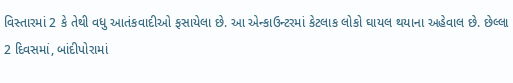વિસ્તારમાં 2 કે તેથી વધુ આતંકવાદીઓ ફસાયેલા છે. આ એન્કાઉન્ટરમાં કેટલાક લોકો ઘાયલ થયાના અહેવાલ છે. છેલ્લા 2 દિવસમાં, બાંદીપોરામાં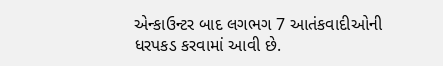એન્કાઉન્ટર બાદ લગભગ 7 આતંકવાદીઓની ધરપકડ કરવામાં આવી છે.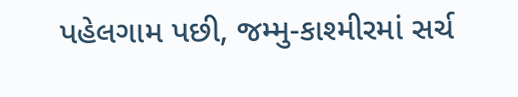પહેલગામ પછી, જમ્મુ-કાશ્મીરમાં સર્ચ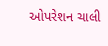ઓપરેશન ચાલી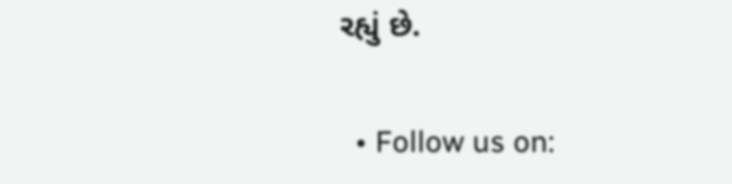રહ્યું છે.

  • Follow us on: